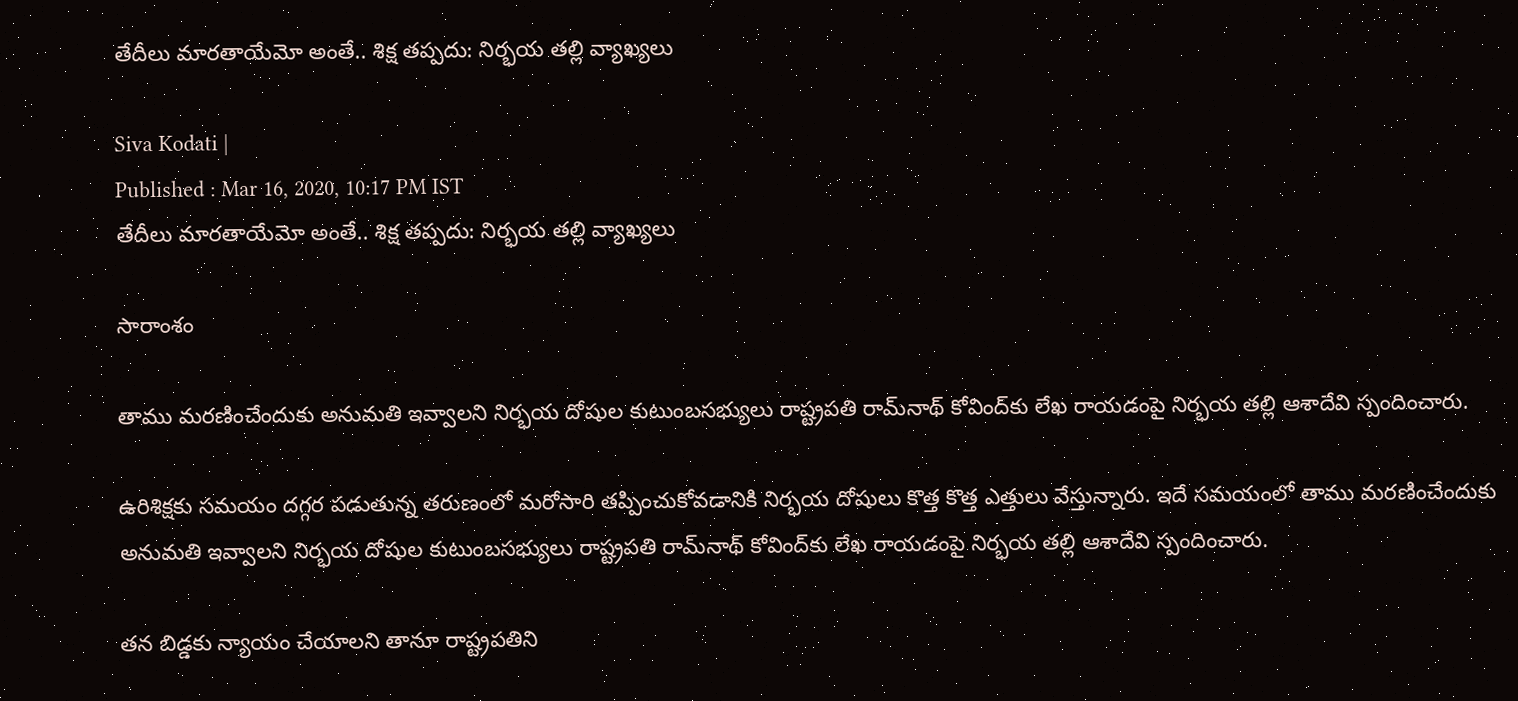తేదీలు మారతాయేమో అంతే.. శిక్ష తప్పదు: నిర్భయ తల్లి వ్యాఖ్యలు

Siva Kodati |
Published : Mar 16, 2020, 10:17 PM IST
తేదీలు మారతాయేమో అంతే.. శిక్ష తప్పదు: నిర్భయ తల్లి వ్యాఖ్యలు

సారాంశం

తాము మరణించేందుకు అనుమతి ఇవ్వాలని నిర్భయ దోషుల కుటుంబసభ్యులు రాష్ట్రపతి రామ్‌నాథ్ కోవింద్‌కు లేఖ రాయడంపై నిర్భయ తల్లి ఆశాదేవి స్పందించారు.

ఉరిశిక్షకు సమయం దగ్గర పడుతున్న తరుణంలో మరోసారి తప్పించుకోవడానికి నిర్భయ దోషులు కొత్త కొత్త ఎత్తులు వేస్తున్నారు. ఇదే సమయంలో తాము మరణించేందుకు అనుమతి ఇవ్వాలని నిర్భయ దోషుల కుటుంబసభ్యులు రాష్ట్రపతి రామ్‌నాథ్ కోవింద్‌కు లేఖ రాయడంపై నిర్భయ తల్లి ఆశాదేవి స్పందించారు.

తన బిడ్డకు న్యాయం చేయాలని తానూ రాష్ట్రపతిని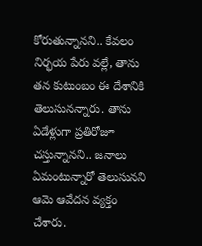కోరుతున్నానని.. కేవలం నిర్భయ పేరు వల్లే, తాను తన కుటుంబం ఈ దేశానికి తెలుసునన్నారు. తాను ఏడేళ్లుగా ప్రతిరోజూ చస్తున్నానని.. జనాలు ఏమంటున్నారో తెలుసునని ఆమె ఆవేదన వ్యక్తం చేశారు.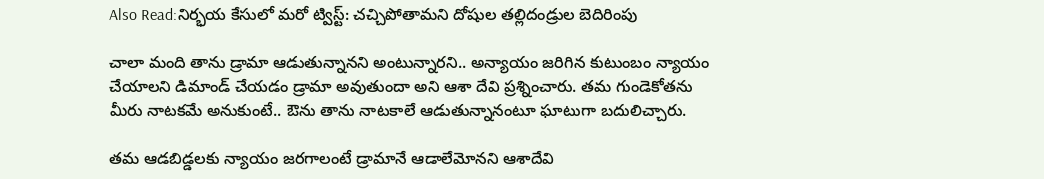Also Read:నిర్భయ కేసులో మరో ట్విస్ట్: చచ్చిపోతామని దోషుల తల్లిదండ్రుల బెదిరింపు

చాలా మంది తాను డ్రామా ఆడుతున్నానని అంటున్నారని.. అన్యాయం జరిగిన కుటుంబం న్యాయం చేయాలని డిమాండ్ చేయడం డ్రామా అవుతుందా అని ఆశా దేవి ప్రశ్నించారు. తమ గుండెకోతను మీరు నాటకమే అనుకుంటే.. ఔను తాను నాటకాలే ఆడుతున్నానంటూ ఘాటుగా బదులిచ్చారు.

తమ ఆడబిడ్డలకు న్యాయం జరగాలంటే డ్రామానే ఆడాలేమోనని ఆశాదేవి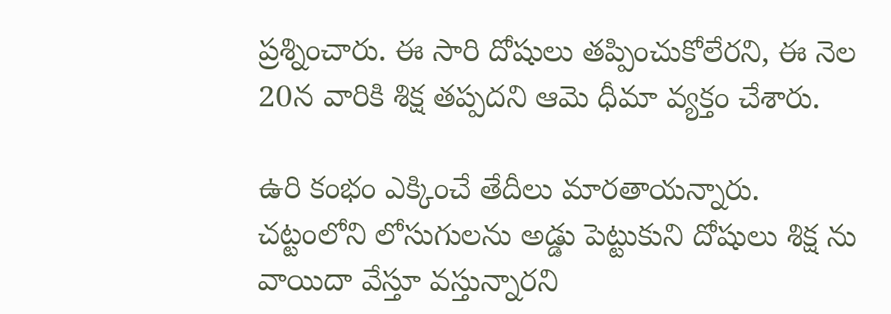ప్రశ్నించారు. ఈ సారి దోషులు తప్పించుకోలేరని, ఈ నెల 20న వారికి శిక్ష తప్పదని ఆమె ధీమా వ్యక్తం చేశారు.

ఉరి కంభం ఎక్కించే తేదీలు మారతాయన్నారు. చట్టంలోని లోసుగులను అడ్డు పెట్టుకుని దోషులు శిక్ష ను వాయిదా వేస్తూ వస్తున్నారని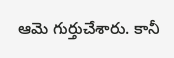ఆమె గుర్తుచేశారు. కానీ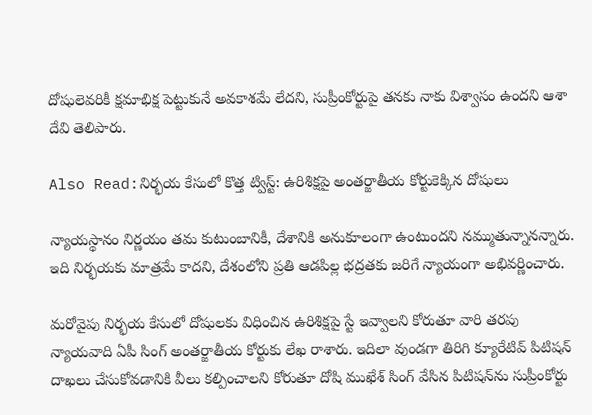దోషులెవరికీ క్షమాభిక్ష పెట్టుకునే అవకాశమే లేదని, సుప్రీంకోర్టుపై తనకు నాకు విశ్వాసం ఉందని ఆశా దేవి తెలిపారు.

Also Read:నిర్భయ కేసులో కొత్త ట్విస్ట్: ఉరిశిక్షపై అంతర్జాతీయ కోర్టుకెక్కిన దోషులు

న్యాయస్థానం నిర్ణయం తమ కుటుంబానికీ, దేశానికి అనుకూలంగా ఉంటుందని నమ్ముతున్నానన్నారు. ఇది నిర్భయకు మాత్రమే కాదని, దేశంలోని ప్రతి ఆడపిల్ల భద్రతకు జరిగే న్యాయంగా అభివర్ణించారు.

మరోవైపు నిర్భయ కేసులో దోషులకు విధించిన ఉరిశిక్షపై స్టే ఇవ్వాలని కోరుతూ వారి తరపు న్యాయవాది ఏపీ సింగ్ అంతర్జాతీయ కోర్టుకు లేఖ రాశారు. ఇదిలా వుండగా తిరిగి క్యూరేటివ్ పిటిషన్ దాఖలు చేసుకోవడానికి వీలు కల్పించాలని కోరుతూ దోషి ముఖేశ్ సింగ్ వేసిన పిటిషన్‌ను సుప్రీంకోర్టు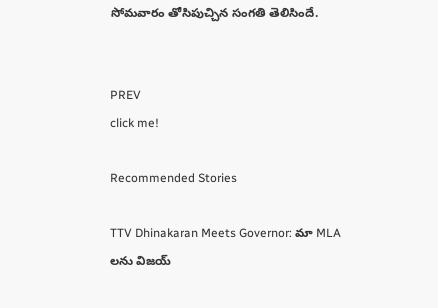సోమవారం తోసిపుచ్చిన సంగతి తెలిసిందే.


PREV
click me!

Recommended Stories

TTV Dhinakaran Meets Governor: మా MLA లను విజయ్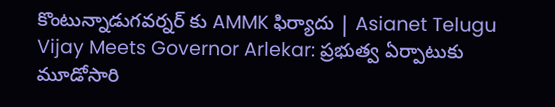కొంటున్నాడుగవర్నర్ కు AMMK ఫిర్యాదు | Asianet Telugu
Vijay Meets Governor Arlekar: ప్రభుత్వ ఏర్పాటుకు మూడోసారి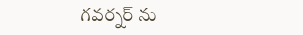గవర్నర్ ను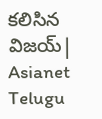కలిసిన విజయ్| Asianet Telugu